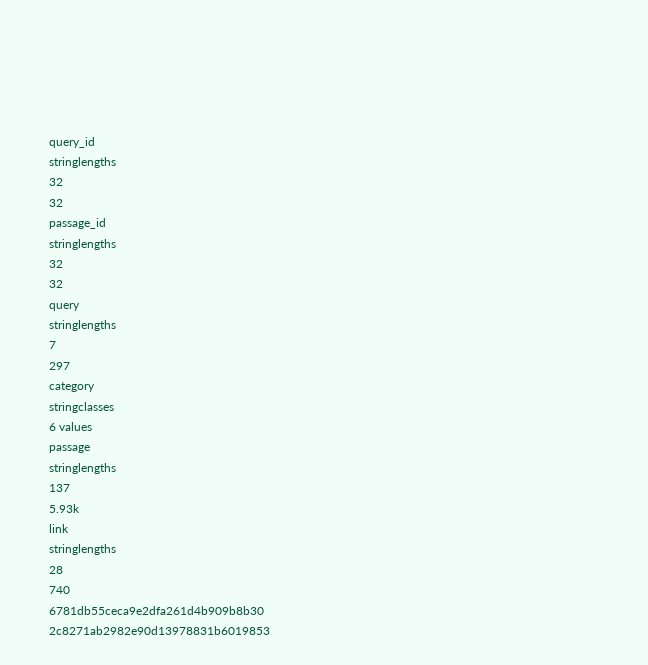query_id
stringlengths
32
32
passage_id
stringlengths
32
32
query
stringlengths
7
297
category
stringclasses
6 values
passage
stringlengths
137
5.93k
link
stringlengths
28
740
6781db55ceca9e2dfa261d4b909b8b30
2c8271ab2982e90d13978831b6019853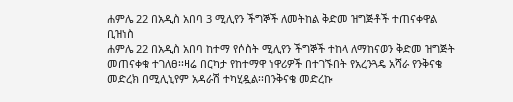ሐምሌ 22 በአዲስ አበባ 3 ሚሊየን ችግኞች ለመትከል ቅድመ ዝግጅቶች ተጠናቀዋል
ቢዝነስ
ሐምሌ 22 በአዲስ አበባ ከተማ የሶስት ሚሊየን ችግኞች ተከላ ለማከናወን ቅድመ ዝግጅት መጠናቀቁ ተገለፀ፡፡ዛሬ በርካታ የከተማዋ ነዋሪዎች በተገኙበት የአረንጓዴ አሻራ የንቅናቄ መድረክ በሚሊኒየም አዳራሽ ተካሂዷል፡፡በንቅናቄ መድረኩ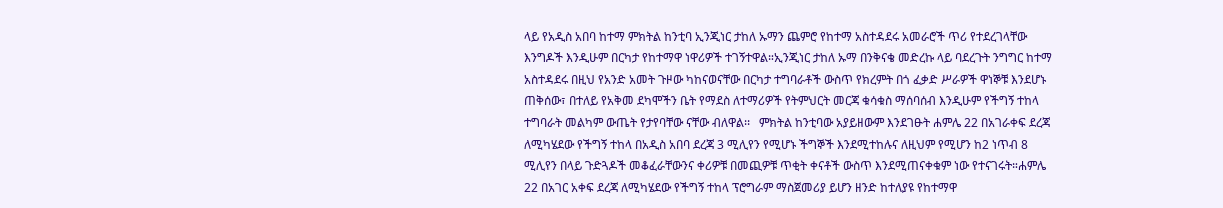ላይ የአዲስ አበባ ከተማ ምክትል ከንቲባ ኢንጂነር ታከለ ኡማን ጨምሮ የከተማ አስተዳደሩ አመራሮች ጥሪ የተደረገላቸው እንግዶች እንዲሁም በርካታ የከተማዋ ነዋሪዎች ተገኝተዋል።ኢንጂነር ታከለ ኡማ በንቅናቄ መድረኩ ላይ ባደረጉት ንግግር ከተማ አስተዳደሩ በዚህ የአንድ አመት ጉዞው ካከናወናቸው በርካታ ተግባራቶች ውስጥ የክረምት በጎ ፈቃድ ሥራዎች ዋነኞቹ እንደሆኑ ጠቅሰው፣ በተለይ የአቅመ ደካሞችን ቤት የማደስ ለተማሪዎች የትምህርት መርጃ ቁሳቁስ ማሰባሰብ እንዲሁም የችግኝ ተከላ ተግባራት መልካም ውጤት የታየባቸው ናቸው ብለዋል፡፡   ምክትል ከንቲባው አያይዘውም እንደገፁት ሐምሌ 22 በአገራቀፍ ደረጃ ለሚካሄደው የችግኝ ተከላ በአዲስ አበባ ደረጃ 3 ሚሊየን የሚሆኑ ችግኞች እንደሚተከሉና ለዚህም የሚሆን ከ2 ነጥብ 8 ሚሊየን በላይ ጉድጓዶች መቆፈራቸውንና ቀሪዎቹ በመጪዎቹ ጥቂት ቀናቶች ውስጥ እንደሚጠናቀቁም ነው የተናገሩት።ሐምሌ 22 በአገር አቀፍ ደረጃ ለሚካሄደው የችግኝ ተከላ ፕሮግራም ማስጀመሪያ ይሆን ዘንድ ከተለያዩ የከተማዋ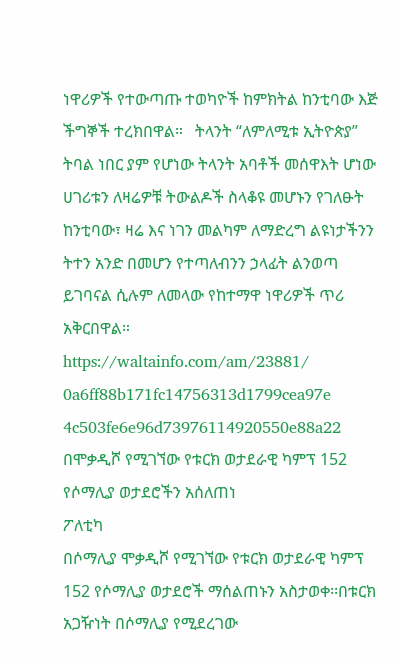ነዋሪዎች የተውጣጡ ተወካዮች ከምክትል ከንቲባው እጅ ችግኞች ተረክበዋል።   ትላንት “ለምለሚቱ ኢትዮጵያ” ትባል ነበር ያም የሆነው ትላንት አባቶች መሰዋእት ሆነው ሀገሪቱን ለዛሬዎቹ ትውልዶች ስላቆዩ መሆኑን የገለፁት ከንቲባው፣ ዛሬ እና ነገን መልካም ለማድረግ ልዩነታችንን ትተን አንድ በመሆን የተጣለብንን ኃላፊት ልንወጣ ይገባናል ሲሉም ለመላው የከተማዋ ነዋሪዎች ጥሪ አቅርበዋል።
https://waltainfo.com/am/23881/
0a6ff88b171fc14756313d1799cea97e
4c503fe6e96d73976114920550e88a22
በሞቃዲሾ የሚገኘው የቱርክ ወታደራዊ ካምፕ 152 የሶማሊያ ወታደሮችን አሰለጠነ
ፖለቲካ
በሶማሊያ ሞቃዲሾ የሚገኘው የቱርክ ወታደራዊ ካምፕ 152 የሶማሊያ ወታደሮች ማሰልጠኑን አስታወቀ፡፡በቱርክ አጋዥነት በሶማሊያ የሚደረገው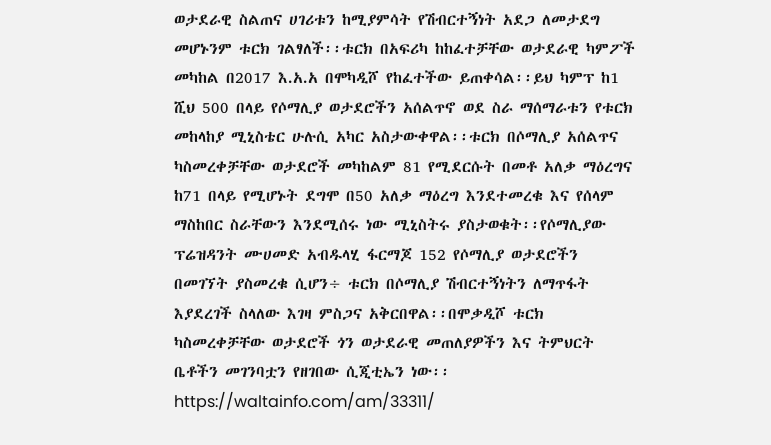ወታደራዊ ስልጠና ሀገሪቱን ከሚያምሳት የሽብርተኝነት አደጋ ለመታደግ መሆኑንም ቱርክ ገልፃለች፡፡ቱርክ በአፍሪካ ከከፈተቻቸው ወታደራዊ ካምፖች መካከል በ2017 እ.አ.አ በሞካዲሾ የከፈተችው ይጠቀሳል፡፡ይህ ካምፕ ከ1 ሺህ 500 በላይ የሶማሊያ ወታደሮችን አሰልጥኖ ወደ ስራ ማሰማራቱን የቱርክ መከላከያ ሚኒስቴር ሁሉሲ አካር አስታውቀዋል፡፡ቱርክ በሶማሊያ አሰልጥና ካስመረቀቻቸው ወታደሮች መካከልም 81 የሚደርሱት በመቶ አለቃ ማዕረግና ከ71 በላይ የሚሆኑት ደግሞ በ50 አለቃ ማዕረግ እንደተመረቁ እና የሰላም ማስከበር ስራቸውን እንደሚሰሩ ነው ሚኒስትሩ ያስታወቁት፡፡የሶማሊያው ፕሬዝዳንት ሙሀመድ አብዱላሂ ፋርማጆ 152 የሶማሊያ ወታደሮችን በመገኘት ያስመረቁ ሲሆን÷ ቱርክ በሶማሊያ ሽብርተኝነትን ለማጥፋት እያደረገች ስላለው እገዛ ምስጋና አቅርበዋል፡፡በሞቃዲሾ ቱርክ ካስመረቀቻቸው ወታደሮች ጎን ወታደራዊ መጠለያዎችን እና ትምህርት ቤቶችን መገንባቷን የዘገበው ሲጂቲኤን ነው፡፡
https://waltainfo.com/am/33311/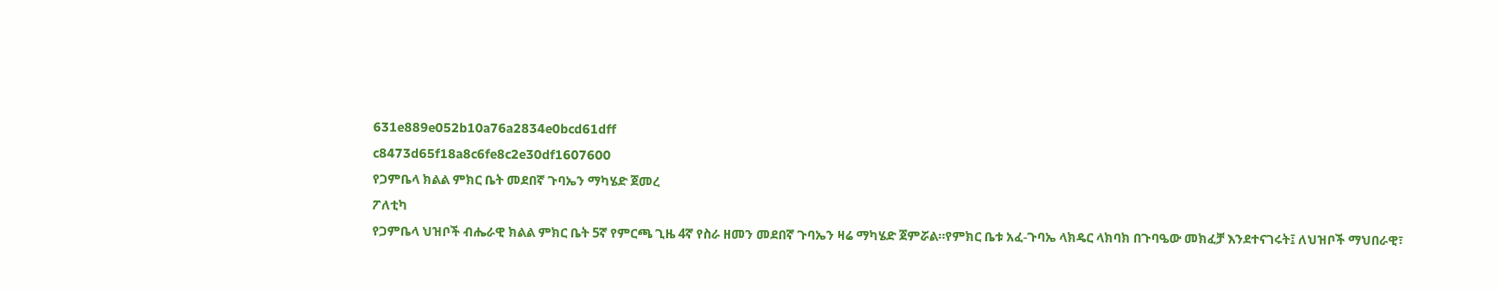631e889e052b10a76a2834e0bcd61dff
c8473d65f18a8c6fe8c2e30df1607600
የጋምቤላ ክልል ምክር ቤት መደበኛ ጉባኤን ማካሄድ ጀመረ
ፖለቲካ
የጋምቤላ ህዝቦች ብሔራዊ ክልል ምክር ቤት 5ኛ የምርጫ ጊዜ 4ኛ የስራ ዘመን መደበኛ ጉባኤን ዛሬ ማካሄድ ጀምሯል።የምክር ቤቱ አፈ-ጉባኤ ላክዴር ላክባክ በጉባዔው መክፈቻ እንደተናገሩት፤ ለህዝቦች ማህበራዊ፣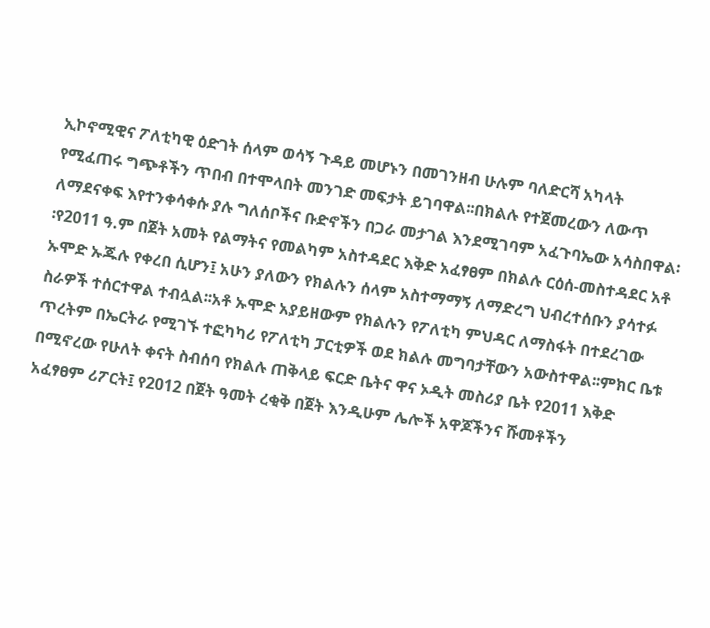ኢኮኖሚዊና ፖለቲካዊ ዕድገት ሰላም ወሳኝ ጉዳይ መሆኑን በመገንዘብ ሁሉም ባለድርሻ አካላት የሚፈጠሩ ግጭቶችን ጥበብ በተሞላበት መንገድ መፍታት ይገባዋል፡፡በክልሉ የተጀመረውን ለውጥ ለማደናቀፍ እየተንቀሳቀሱ ያሉ ግለሰቦችና ቡድኖችን በጋራ መታገል እንደሚገባም አፈጉባኤው አሳስበዋል፡፡የ2011 ዓ.ም በጀት አመት የልማትና የመልካም አስተዳደር እቅድ አፈፃፀም በክልሉ ርዕሰ-መስተዳደር አቶ ኡሞድ ኡጁሉ የቀረበ ሲሆን፤ አሁን ያለውን የክልሉን ሰላም አስተማማኝ ለማድረግ ህብረተሰቡን ያሳተፉ ስራዎች ተሰርተዋል ተብሏል፡፡አቶ ኡሞድ አያይዘውም የክልሉን የፖለቲካ ምህዳር ለማስፋት በተደረገው ጥረትም በኤርትራ የሚገኙ ተፎካካሪ የፖለቲካ ፓርቲዎች ወደ ክልሉ መግባታቸውን አውስተዋል፡፡ምክር ቤቱ በሚኖረው የሁለት ቀናት ስብሰባ የክልሉ ጠቅላይ ፍርድ ቤትና ዋና ኦዲት መስሪያ ቤት የ2011 እቅድ አፈፃፀም ሪፖርት፤ የ2012 በጀት ዓመት ረቂቅ በጀት እንዲሁም ሌሎች አዋጆችንና ሹመቶችን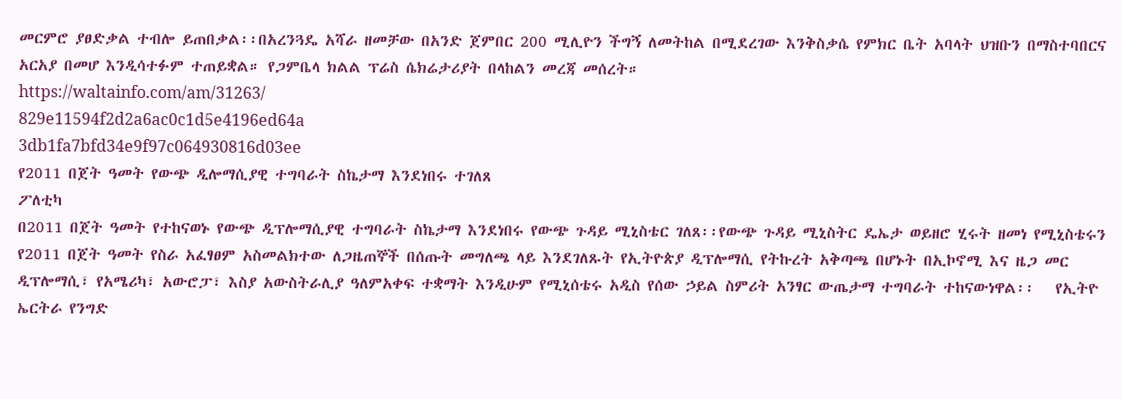መርምሮ ያፀድቃል ተብሎ ይጠበቃል፡፡በአረንጓዴ አሻራ ዘመቻው በአንድ ጀምበር 200 ሚሊዮን ችግኝ ለመትከል በሚደረገው እንቅስቃሴ የምክር ቤት አባላት ህዝቡን በማስተባበርና አርአያ በመሆ እንዲሳተፉም ተጠይቋል። የጋምቤላ ክልል ፕሬስ ሴክሬታሪያት በላከልን መረጃ መሰረት።
https://waltainfo.com/am/31263/
829e11594f2d2a6ac0c1d5e4196ed64a
3db1fa7bfd34e9f97c064930816d03ee
የ2011 በጀት ዓመት የውጭ ዲሎማሲያዊ ተግባራት ስኬታማ እንደነበሩ ተገለጸ
ፖለቲካ
በ2011 በጀት ዓመት የተከናወኑ የውጭ ዲፕሎማሲያዊ ተግባራት ስኬታማ እንደነበሩ የውጭ ጉዳይ ሚኒስቴር ገለጸ፡፡የውጭ ጉዳይ ሚኒስትር ዴኤታ ወይዘሮ ሂሩት ዘመነ የሚኒስቴሩን የ2011 በጀት ዓመት የስራ አፈፃፀም አስመልክተው ለጋዜጠኞች በሰጡት መግለጫ ላይ እንደገለጹት የኢትዮጵያ ዲፕሎማሲ የትኩረት አቅጣጫ በሆኑት በኢኮኖሚ እና ዜጋ መር ዲፕሎማሲ፣ የአሜሪካ፣ አውሮፓ፣ እስያ አውስትራሊያ ዓለምአቀፍ ተቋማት እንዲሁም የሚኒሰቴሩ አዲስ የሰው ኃይል ስምሪት አንፃር ውጤታማ ተግባራት ተከናውነዋል፡፡   የኢትዮ ኤርትራ የንግድ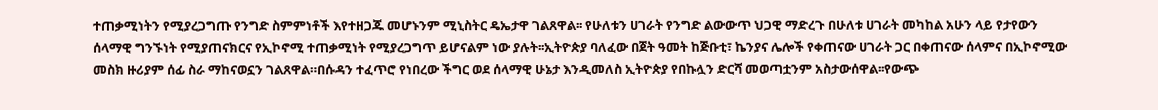ተጠቃሚነትን የሚያረጋግጡ የንግድ ስምምነቶች እየተዘጋጁ መሆኑንም ሚኒስትር ዴኤታዋ ገልጸዋል፡፡ የሁለቱን ሀገራት የንግድ ልውውጥ ህጋዊ ማድረጉ በሁለቱ ሀገራት መካከል አሁን ላይ የታየውን ሰላማዊ ግንኙነት የሚያጠናክርና የኢኮኖሚ ተጠቃሚነት የሚያረጋግጥ ይሆናልም ነው ያሉት፡፡ኢትዮጵያ ባለፈው በጀት ዓመት ከጅቡቲ፣ ኬንያና ሌሎች የቀጠናው ሀገራት ጋር በቀጠናው ሰላምና በኢኮኖሚው መስክ ዙሪያም ሰፊ ስራ ማከናወኗን ገልጸዋል።በሱዳን ተፈጥሮ የነበረው ችግር ወደ ሰላማዊ ሁኔታ እንዲመለስ ኢትዮጵያ የበኩሏን ድርሻ መወጣቷንም አስታውሰዋል፡፡የውጭ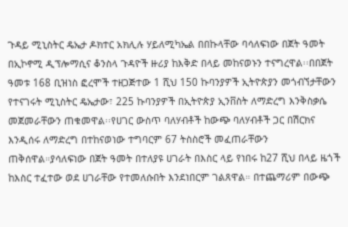ጉዳይ ሚኒስትር ዴኤታ ዶክተር አክሊሉ ሃይለሚካኤል በበኩላቸው ባሳለፍነው በጀት ዓመት በኢኮኖሚ ዲፕሎማሲና ቆንስላ ጉዳዮች ዙሪያ ከእቅድ በላይ መከናወኑን ተናግረዋል፡፡በበጀት ዓመቱ 168 ቢዝነስ ፎረሞች ተዘጋጅተው 1 ሺህ 150 ኩባንያዎች ኢትዮጵያን መጎብኘታቸውን የተናገሩት ሚኒስትር ዴኤታው፣ 225 ኩባንያዎች በኢትዮጵያ ኢንቨስት ለማድረግ እንቅስቃሴ መጀመራቸውን ጠቁመዋል፡፡የሀገር ውስጥ ባለሃብቶች ከውጭ ባለሃብቶች ጋር በሽርክና እንዲሰሩ ለማድረግ በተከናወነው ተግባርም 67 ትስስሮች መፈጠራቸውን ጠቅሰዋል።ያሳለፍነው በጀት ዓመት በተለያዩ ሀገራት በእስር ላይ የነበሩ ከ27 ሺህ በላይ ዜጎች ከእስር ተፈተው ወደ ሀገራቸው የተመለሱበት እንደነበርም ገልጸዋል። በተጨማሪም በውጭ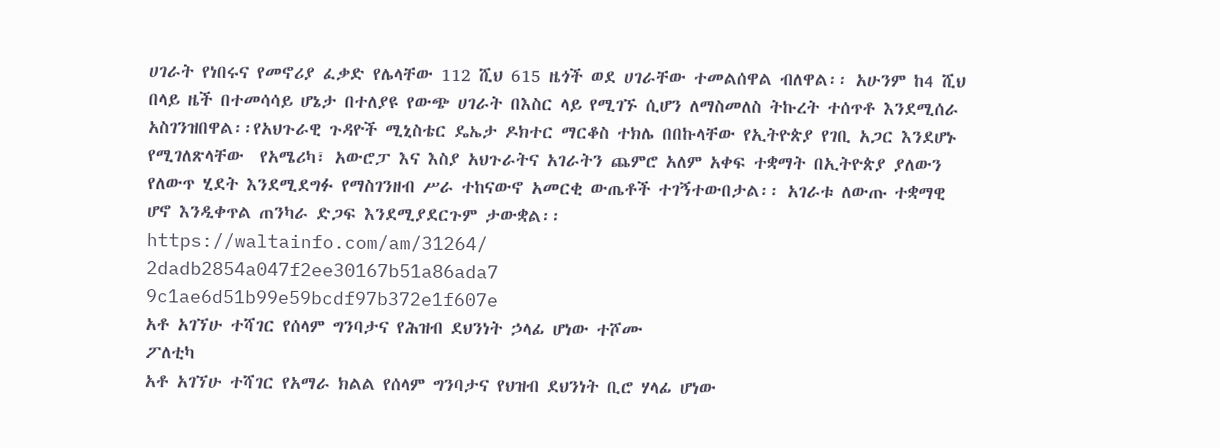ሀገራት የነበሩና የመኖሪያ ፈቃድ የሌላቸው 112 ሺህ 615 ዜጎች ወደ ሀገራቸው ተመልሰዋል ብለዋል፡፡ አሁንም ከ4 ሺህ በላይ ዜች በተመሳሳይ ሆኔታ በተለያዩ የውጭ ሀገራት በእስር ላይ የሚገኙ ሲሆን ለማስመለስ ትኩረት ተሰጥቶ እንደሚሰራ አስገንዝበዋል፡፡የአህጉራዊ ጉዳዮች ሚኒስቴር ዴኤታ ዶክተር ማርቆስ ተክሌ በበኩላቸው የኢትዮጵያ የገቢ አጋር እንደሆኑ የሚገለጽላቸው  የአሜሪካ፣ አውሮፓ እና እስያ አህጉራትና አገራትን ጨምሮ አለም አቀፍ ተቋማት በኢትዮጵያ ያለውን የለውጥ ሂደት እንደሚደግፉ የማስገንዘብ ሥራ ተከናውኖ አመርቂ ውጤቶች ተገኝተውበታል፡፡ አገራቱ ለውጡ ተቋማዊ ሆኖ እንዲቀጥል ጠንካራ ድጋፍ እንደሚያደርጉም ታውቋል፡፡
https://waltainfo.com/am/31264/
2dadb2854a047f2ee30167b51a86ada7
9c1ae6d51b99e59bcdf97b372e1f607e
አቶ አገኘሁ ተሻገር የሰላም ግንባታና የሕዝብ ደህንነት ኃላፊ ሆነው ተሾሙ
ፖለቲካ
አቶ አገኘሁ ተሻገር የአማራ ክልል የሰላም ግንባታና የህዝብ ደህንነት ቢሮ ሃላፊ ሆነው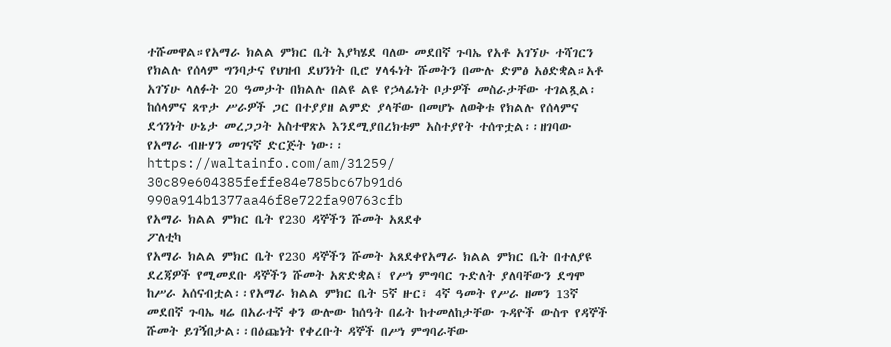ተሹመዋል።የአማራ ክልል ምክር ቤት እያካሄደ ባለው መደበኛ ጉባኤ የአቶ አገኘሁ ተሻገርን የክልሉ የሰላም ግንባታና የህዝብ ደህንነት ቢሮ ሃላፋነት ሹመትን በሙሉ ድምፅ አፅድቋል።አቶ አገኘሁ ላለፉት 20 ዓመታት በክልሉ በልዩ ልዩ የኃላፊነት ቦታዎች መስራታቸው ተገልጿል፡ከሰላምና ጸጥታ ሥራዎች ጋር በተያያዘ ልምድ ያላቸው በመሆኑ ለወቅቱ የክልሉ የሰላምና ደኅንነት ሁኔታ መረጋጋት አስተዋጽኦ እንደሚያበረክቱም አስተያየት ተሰጥቷል፡፡ዘገባው የአማራ ብዙሃን መገናኛ ድርጅት ነው፡፡
https://waltainfo.com/am/31259/
30c89e604385feffe84e785bc67b91d6
990a914b1377aa46f8e722fa90763cfb
የአማራ ክልል ምክር ቤት የ230 ዳኞችን ሹመት አጸደቀ
ፖለቲካ
የአማራ ክልል ምክር ቤት የ230 ዳኞችን ሹመት አጸደቀየአማራ ክልል ምክር ቤት በተለያዩ ደረጃዎች የሚመደቡ ዳኞችን ሹመት አጽድቋል፤ የሥነ ምግባር ጉድለት ያለባቸውን ደግሞ ከሥራ አሰናብቷል፡፡የአማራ ክልል ምክር ቤት 5ኛ ዙር፣ 4ኛ ዓመት የሥራ ዘመን 13ኛ መደበኛ ጉባኤ ዛሬ በአራተኛ ቀን ውሎው ከሰዓት በፊት ከተመለከታቸው ጉዳዮች ውስጥ የዳኞች ሹመት ይገኝበታል፡፡በዕጩነት የቀረቡት ዳኞች በሥነ ምግባራቸው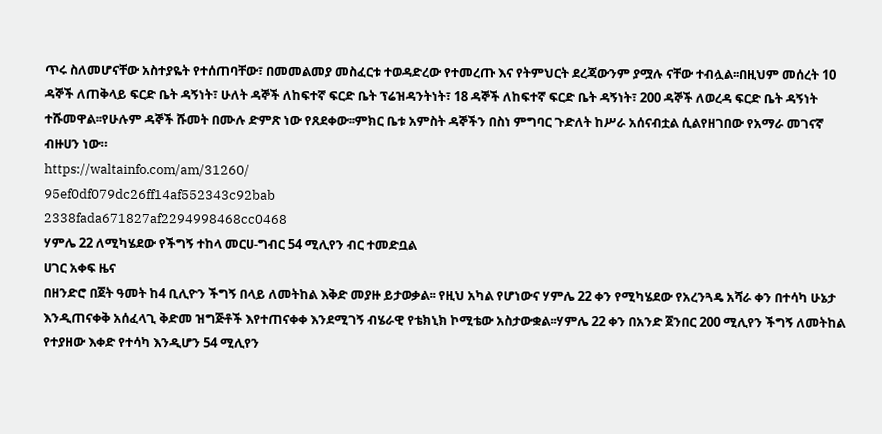ጥሩ ስለመሆናቸው አስተያዬት የተሰጠባቸው፣ በመመልመያ መስፈርቱ ተወዳድረው የተመረጡ እና የትምህርት ደረጃውንም ያሟሉ ናቸው ተብሏል፡፡በዚህም መሰረት 10 ዳኞች ለጠቅላይ ፍርድ ቤት ዳኝነት፣ ሁለት ዳኞች ለከፍተኛ ፍርድ ቤት ፕሬዝዳንትነት፣ 18 ዳኞች ለከፍተኛ ፍርድ ቤት ዳኝነት፣ 200 ዳኞች ለወረዳ ፍርድ ቤት ዳኝነት ተሹመዋል፡፡የሁሉም ዳኞች ሹመት በሙሉ ድምጽ ነው የጸደቀው፡፡ምክር ቤቱ አምስት ዳኞችን በስነ ምግባር ጉድለት ከሥራ አሰናብቷል ሲልየዘገበው የአማራ መገናኛ ብዙሀን ነው።
https://waltainfo.com/am/31260/
95ef0df079dc26ff14af552343c92bab
2338fada671827af2294998468cc0468
ሃምሌ 22 ለሚካሄደው የችግኝ ተከላ መርሀ-ግብር 54 ሚሊየን ብር ተመድቧል
ሀገር አቀፍ ዜና
በዘንድሮ በጀት ዓመት ከ4 ቢሊዮን ችግኝ በላይ ለመትከል እቅድ መያዙ ይታወቃል፡፡ የዚህ አካል የሆነውና ሃምሌ 22 ቀን የሚካሄደው የአረንጓዴ አሻራ ቀን በተሳካ ሁኔታ እንዲጠናቀቅ አሰፈላጊ ቅድመ ዝግጅቶች እየተጠናቀቀ እንደሚገኝ ብሄራዊ የቴክኒክ ኮሚቴው አስታውቋል፡፡ሃምሌ 22 ቀን በአንድ ጀንበር 200 ሚሊየን ችግኝ ለመትከል የተያዘው እቀድ የተሳካ እንዲሆን 54 ሚሊየን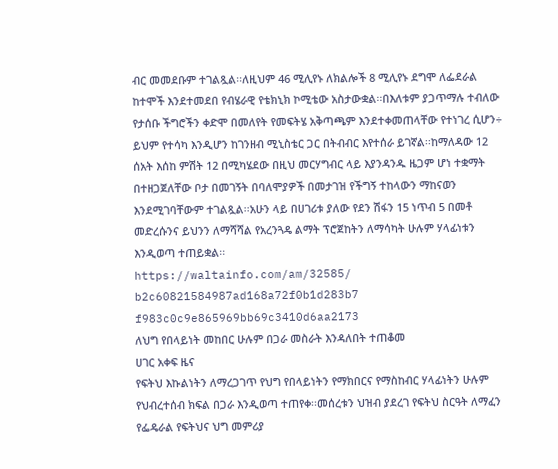ብር መመደቡም ተገልጿል፡፡ለዚህም 46 ሚሊየኑ ለክልሎች 8 ሚሊየኑ ደግሞ ለፌደራል ከተሞች እንደተመደበ የብሄራዊ የቴክኒክ ኮሚቴው አስታውቋል፡፡በእለቱም ያጋጥማሉ ተብለው የታሰቡ ችግሮችን ቀድሞ በመለየት የመፍትሄ አቅጣጫም እንደተቀመጠላቸው የተነገረ ሲሆን÷ ይህም የተሳካ እንዲሆን ከገንዘብ ሚኒስቴር ጋር በትብብር እየተሰራ ይገኛል፡፡ከማለዳው 12 ሰአት እሰከ ምሽት 12 በሚካሄደው በዚህ መርሃግብር ላይ እያንዳንዱ ዜጋም ሆነ ተቋማት በተዘጋጀለቸው ቦታ በመገኝት በባለሞያዎች በመታገዝ የችግኝ ተከላውን ማከናወን እንደሚገባቸውም ተገልጿል፡፡አሁን ላይ በሀገሪቱ ያለው የደን ሽፋን 15 ነጥብ 5 በመቶ መድረሱንና ይህንን ለማሻሻል የአረንጓዴ ልማት ፕሮጀከትን ለማሳካት ሁሉም ሃላፊነቱን እንዲወጣ ተጠይቋል፡፡
https://waltainfo.com/am/32585/
b2c60821584987ad168a72f0b1d283b7
f983c0c9e865969bb69c3410d6aa2173
ለህግ የበላይነት መከበር ሁሉም በጋራ መስራት እንዳለበት ተጠቆመ
ሀገር አቀፍ ዜና
የፍትህ እኩልነትን ለማረጋገጥ የህግ የበላይነትን የማክበርና የማስከብር ሃላፊነትን ሁሉም የህብረተሰብ ክፍል በጋራ እንዲወጣ ተጠየቀ፡፡መሰረቱን ህዝብ ያደረገ የፍትህ ስርዓት ለማፈን የፌዴራል የፍትህና ህግ መምሪያ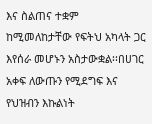እና ስልጠና ተቋም ከሚመለከታቸው የፍትህ አካላት ጋር እየሰራ መሆኑን አስታውቋል፡፡በሀገር አቀፍ ለውጡን የሚደግፍ እና የህዝብን እኩልነት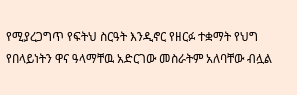የሚያረጋግጥ የፍትህ ስርዓት እንዲኖር የዘርፉ ተቋማት የህግ የበላይነትን ዋና ዓላማቸዉ አድርገው መስራትም አለባቸው ብሏል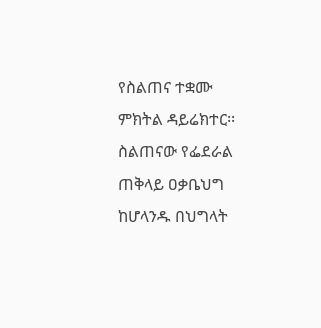የስልጠና ተቋሙ ምክትል ዳይሬክተር፡፡ስልጠናው የፌደራል ጠቅላይ ዐቃቤህግ ከሆላንዱ በህግላት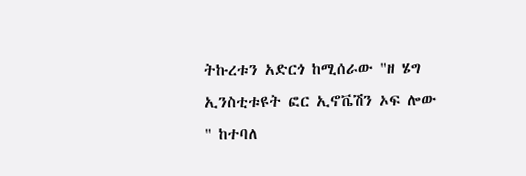ትኩረቱን አድርጎ ከሚሰራው "ዘ ሄግ ኢንስቲቱዩት ፎር ኢኖቬሽን ኦፍ ሎው " ከተባለ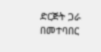ድርጅት ጋራ በመተባበር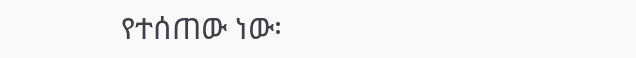የተሰጠው ነው፡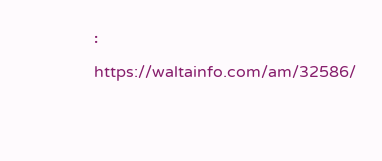፡
https://waltainfo.com/am/32586/